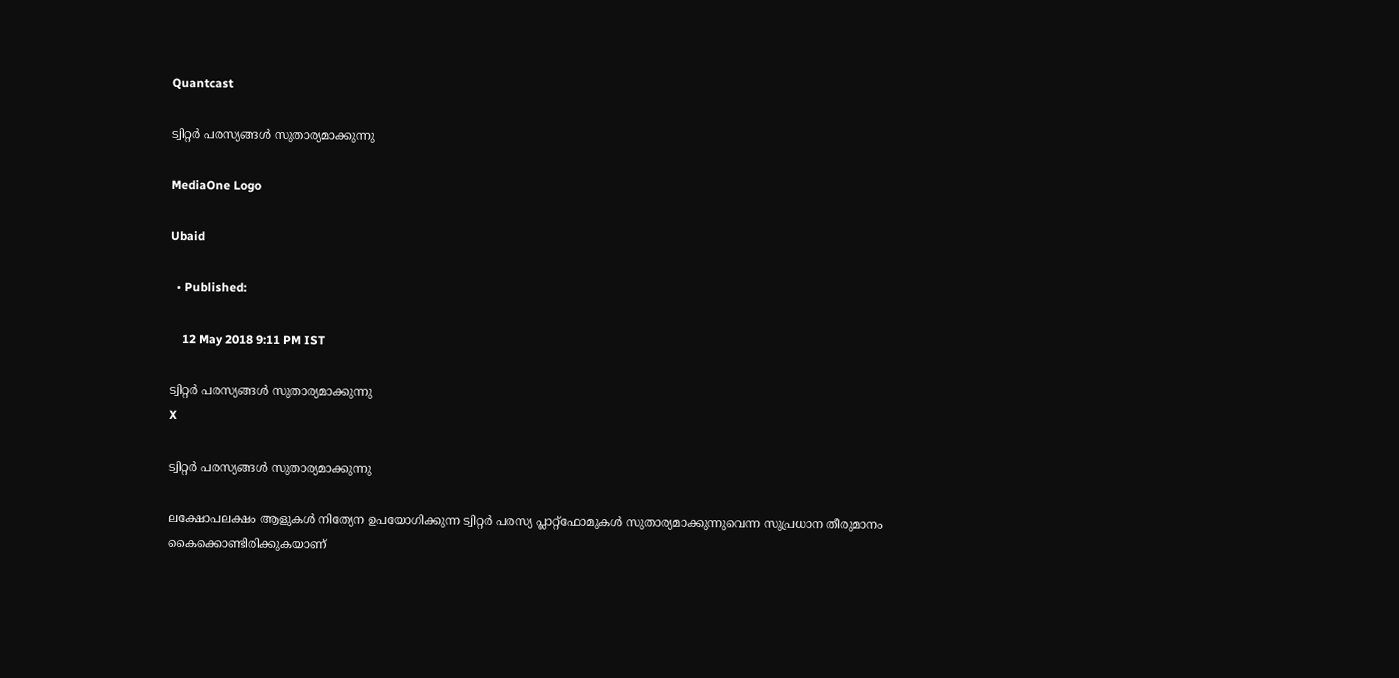Quantcast

ട്വിറ്റര്‍ പരസ്യങ്ങള്‍ സുതാര്യമാക്കുന്നു

MediaOne Logo

Ubaid

  • Published:

    12 May 2018 9:11 PM IST

ട്വിറ്റര്‍ പരസ്യങ്ങള്‍ സുതാര്യമാക്കുന്നു
X

ട്വിറ്റര്‍ പരസ്യങ്ങള്‍ സുതാര്യമാക്കുന്നു

ലക്ഷോപലക്ഷം ആളുകള്‍ നിത്യേന ഉപയോഗിക്കുന്ന ട്വിറ്റര്‍ പരസ്യ പ്ലാറ്റ്ഫോമുകള്‍ സുതാര്യമാക്കുന്നുവെന്ന സുപ്രധാന തീരുമാനം കൈക്കൊണ്ടിരിക്കുകയാണ്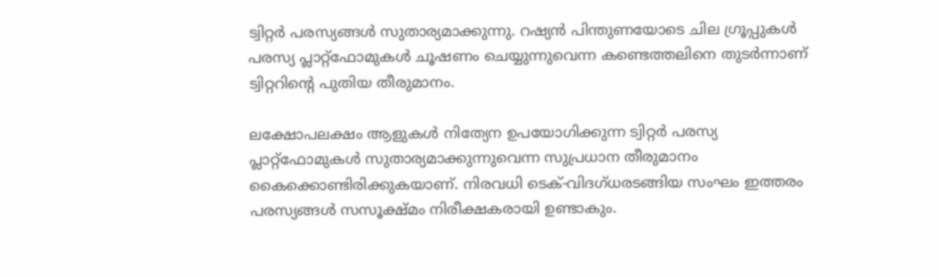ട്വിറ്റര്‍ പരസ്യങ്ങള്‍ സുതാര്യമാക്കുന്നു. റഷ്യന്‍ പിന്തുണയോടെ ചില ഗ്രൂപ്പുകള്‍ പരസ്യ പ്ലാറ്റ്ഫോമുകള്‍ ചൂഷണം ചെയ്യുന്നുവെന്ന കണ്ടെത്തലിനെ തുടര്‍ന്നാണ് ട്വിറ്ററിന്റെ പുതിയ തീരുമാനം.

ലക്ഷോപലക്ഷം ആളുകള്‍ നിത്യേന ഉപയോഗിക്കുന്ന ട്വിറ്റര്‍ പരസ്യ പ്ലാറ്റ്ഫോമുകള്‍ സുതാര്യമാക്കുന്നുവെന്ന സുപ്രധാന തീരുമാനം കൈക്കൊണ്ടിരിക്കുകയാണ്. നിരവധി ടെക്-വിദഗ്ധരടങ്ങിയ സംഘം ഇത്തരം പരസ്യങ്ങള്‍ സസൂക്ഷ്മം നിരീക്ഷകരായി ഉണ്ടാകും.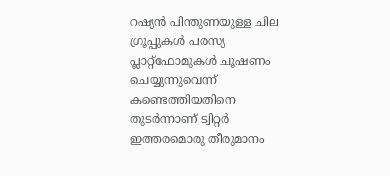റഷ്യന്‍ പിന്തുണയുള്ള ചില ഗ്രൂപ്പുകള്‍ പരസ്യ പ്ലാറ്റ്ഫോമുകള്‍ ചൂഷണം ചെയ്യുന്നുവെന്ന് കണ്ടെത്തിയതിനെ തുടര്‍ന്നാണ് ട്വിറ്റര്‍ ഇത്തരമൊരു തീരുമാനം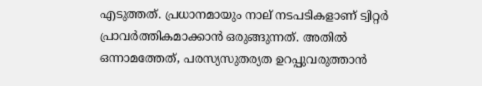എടുത്തത്. പ്രധാനമായും നാല് നടപടികളാണ് ട്വിറ്റര്‍ പ്രാവര്‍ത്തികമാക്കാന്‍ ഒരുങ്ങുന്നത്. അതില്‍ ഒന്നാമത്തേത്, പരസ്യസുതര്യത ഉറപ്പുവരുത്താന്‍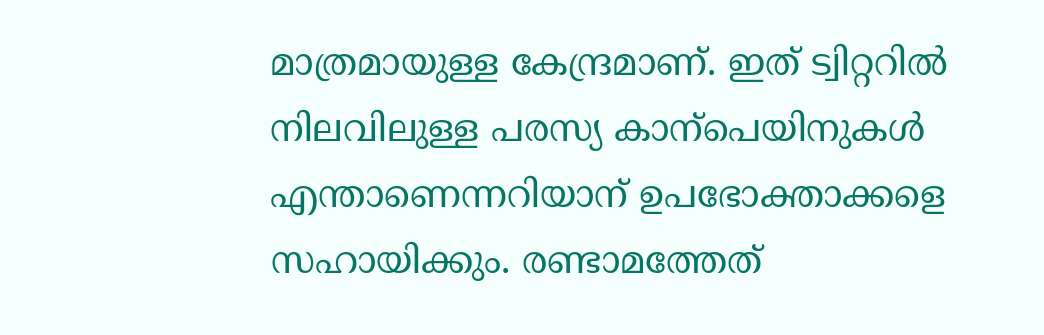മാത്രമായുള്ള കേന്ദ്രമാണ്. ഇത് ട്വിറ്ററില്‍ നിലവിലുള്ള പരസ്യ കാന്പെയിനുകള്‍ എന്താണെന്നറിയാന് ഉപഭോക്താക്കളെ സഹായിക്കും. രണ്ടാമത്തേത്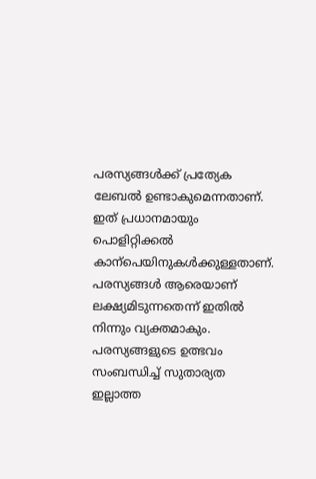പരസ്യങ്ങള്‍ക്ക് പ്രത്യേക ലേബല്‍ ഉണ്ടാകുമെന്നതാണ്. ഇത് പ്രധാനമായും പൊളിറ്റിക്കല്‍ കാന്പെയിനുകള്‍ക്കുള്ളതാണ്. പരസ്യങ്ങള്‍ ആരെയാണ് ലക്ഷ്യമിടുന്നതെന്ന് ഇതില്‍ നിന്നും വ്യക്തമാകും. പരസ്യങ്ങളുടെ ഉത്ഭവം സംബന്ധിച്ച് സുതാര്യത ഇല്ലാത്ത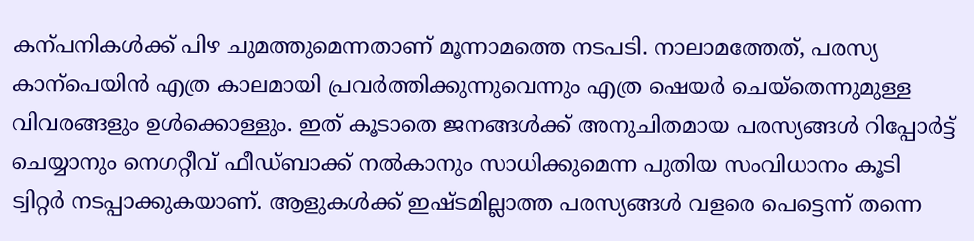കന്പനികള്‍ക്ക് പിഴ ചുമത്തുമെന്നതാണ് മൂന്നാമത്തെ നടപടി. നാലാമത്തേത്, പരസ്യ കാന്പെയിന്‍ എത്ര കാലമായി പ്രവര്‍ത്തിക്കുന്നുവെന്നും എത്ര ഷെയര്‍ ചെയ്തെന്നുമുള്ള വിവരങ്ങളും ഉള്‍ക്കൊള്ളും. ഇത് കൂടാതെ ജനങ്ങള്‍ക്ക് അനുചിതമായ പരസ്യങ്ങള്‍ റിപ്പോര്‍ട്ട് ചെയ്യാനും നെഗറ്റീവ് ഫീഡ്ബാക്ക് നല്‍കാനും സാധിക്കുമെന്ന പുതിയ സംവിധാനം കൂടി ട്വിറ്റര്‍ നടപ്പാക്കുകയാണ്. ആളുകള്‍ക്ക് ഇഷ്ടമില്ലാത്ത പരസ്യങ്ങള്‍ വളരെ പെട്ടെന്ന് തന്നെ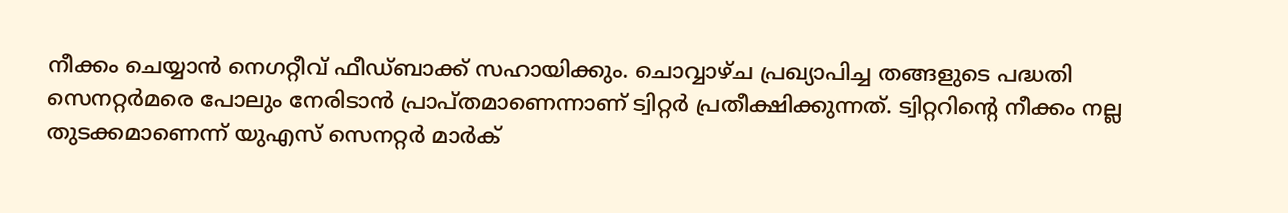നീക്കം ചെയ്യാന്‍ നെഗറ്റീവ് ഫീഡ്ബാക്ക് സഹായിക്കും. ചൊവ്വാഴ്ച പ്രഖ്യാപിച്ച തങ്ങളുടെ പദ്ധതി സെനറ്റര്‍മരെ പോലും നേരിടാന്‍ പ്രാപ്തമാണെന്നാണ് ട്വിറ്റര്‍ പ്രതീക്ഷിക്കുന്നത്. ട്വിറ്ററിന്റെ നീക്കം നല്ല തുടക്കമാണെന്ന് യുഎസ് സെനറ്റര്‍ മാര്‍ക്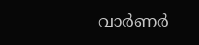വാര്‍ണര്‍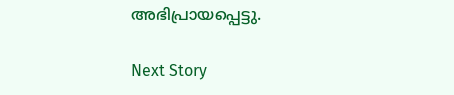അഭിപ്രായപ്പെട്ടു.

Next Story